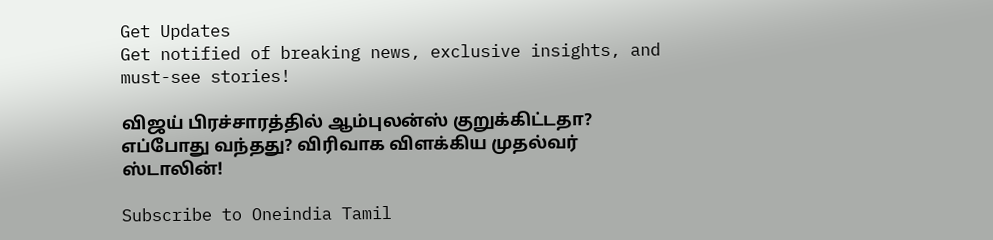Get Updates
Get notified of breaking news, exclusive insights, and must-see stories!

விஜய் பிரச்சாரத்தில் ஆம்புலன்ஸ் குறுக்கிட்டதா? எப்போது வந்தது? விரிவாக விளக்கிய முதல்வர் ஸ்டாலின்!

Subscribe to Oneindia Tamil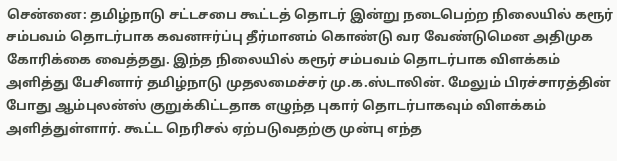சென்னை: தமிழ்நாடு சட்டசபை கூட்டத் தொடர் இன்று நடைபெற்ற நிலையில் கரூர் சம்பவம் தொடர்பாக கவனஈர்ப்பு தீர்மானம் கொண்டு வர வேண்டுமென அதிமுக கோரிக்கை வைத்தது. இந்த நிலையில் கரூர் சம்பவம் தொடர்பாக விளக்கம் அளித்து பேசினார் தமிழ்நாடு முதலமைச்சர் மு.க.ஸ்டாலின். மேலும் பிரச்சாரத்தின் போது ஆம்புலன்ஸ் குறுக்கிட்டதாக எழுந்த புகார் தொடர்பாகவும் விளக்கம் அளித்துள்ளார். கூட்ட நெரிசல் ஏற்படுவதற்கு முன்பு எந்த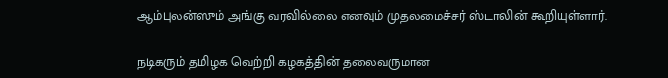ஆம்புலன்ஸும் அங்கு வரவில்லை எனவும் முதலமைச்சர் ஸ்டாலின் கூறியுள்ளார்.

நடிகரும் தமிழக வெற்றி கழகத்தின் தலைவருமான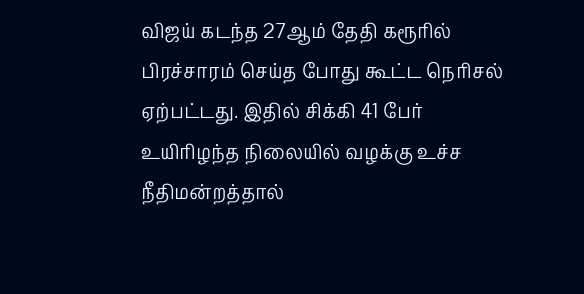விஜய் கடந்த 27ஆம் தேதி கரூரில் பிரச்சாரம் செய்த போது கூட்ட நெரிசல் ஏற்பட்டது. இதில் சிக்கி 41 பேர் உயிரிழந்த நிலையில் வழக்கு உச்ச நீதிமன்றத்தால்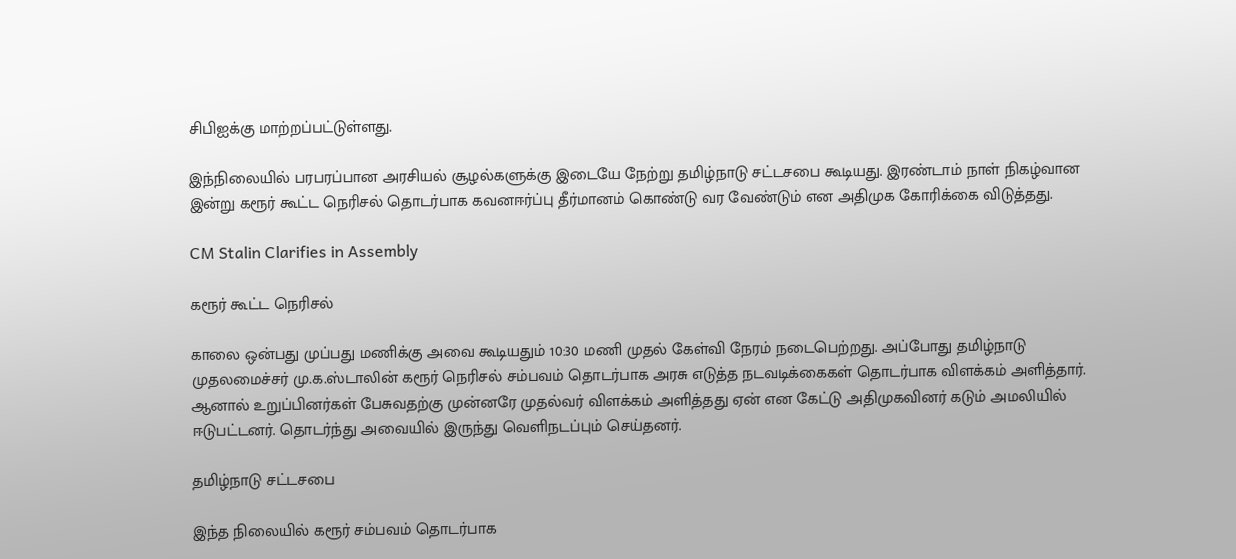சிபிஐக்கு மாற்றப்பட்டுள்ளது.

இந்நிலையில் பரபரப்பான அரசியல் சூழல்களுக்கு இடையே நேற்று தமிழ்நாடு சட்டசபை கூடியது. இரண்டாம் நாள் நிகழ்வான இன்று கரூர் கூட்ட நெரிசல் தொடர்பாக கவனஈர்ப்பு தீர்மானம் கொண்டு வர வேண்டும் என அதிமுக கோரிக்கை விடுத்தது.

CM Stalin Clarifies in Assembly

கரூர் கூட்ட நெரிசல்

காலை ஒன்பது முப்பது மணிக்கு அவை கூடியதும் 10:30 மணி முதல் கேள்வி நேரம் நடைபெற்றது. அப்போது தமிழ்நாடு முதலமைச்சர் மு.க.ஸ்டாலின் கரூர் நெரிசல் சம்பவம் தொடர்பாக அரசு எடுத்த நடவடிக்கைகள் தொடர்பாக விளக்கம் அளித்தார். ஆனால் உறுப்பினர்கள் பேசுவதற்கு முன்னரே முதல்வர் விளக்கம் அளித்தது ஏன் என கேட்டு அதிமுகவினர் கடும் அமலியில் ஈடுபட்டனர். தொடர்ந்து அவையில் இருந்து வெளிநடப்பும் செய்தனர்.

தமிழ்நாடு சட்டசபை

இந்த நிலையில் கரூர் சம்பவம் தொடர்பாக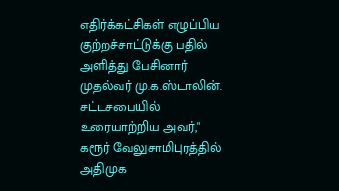எதிர்க்கட்சிகள் எழுப்பிய குற்றச்சாட்டுக்கு பதில் அளித்து பேசினார் முதல்வர் மு.க.ஸ்டாலின். சட்டசபையில் உரையாற்றிய அவர்," கரூர் வேலுசாமிபுரத்தில் அதிமுக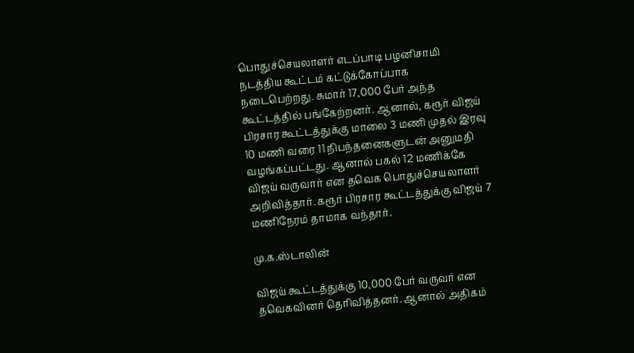பொதுச்செயலாளர் எடப்பாடி பழனிசாமி நடத்திய கூட்டம் கட்டுக்கோப்பாக நடைபெற்றது. சுமார் 17,000 பேர் அந்த கூட்டத்தில் பங்கேற்றனர். ஆனால், கரூர் விஜய் பிரசார கூட்டத்துக்கு மாலை 3 மணி முதல் இரவு 10 மணி வரை 11 நிபந்தனைகளுடன் அனுமதி வழங்கப்பட்டது. ஆனால் பகல் 12 மணிக்கே விஜய் வருவார் என தவெக பொதுச்செயலாளர் அறிவித்தார். கரூர் பிரசார கூட்டத்துக்கு விஜய் 7 மணிநேரம் தாமாக வந்தார்.

மு.க.ஸ்டாலின்

விஜய் கூட்டத்துக்கு 10,000 பேர் வருவர் என தவெகவினர் தெரிவித்தனர். ஆனால் அதிகம்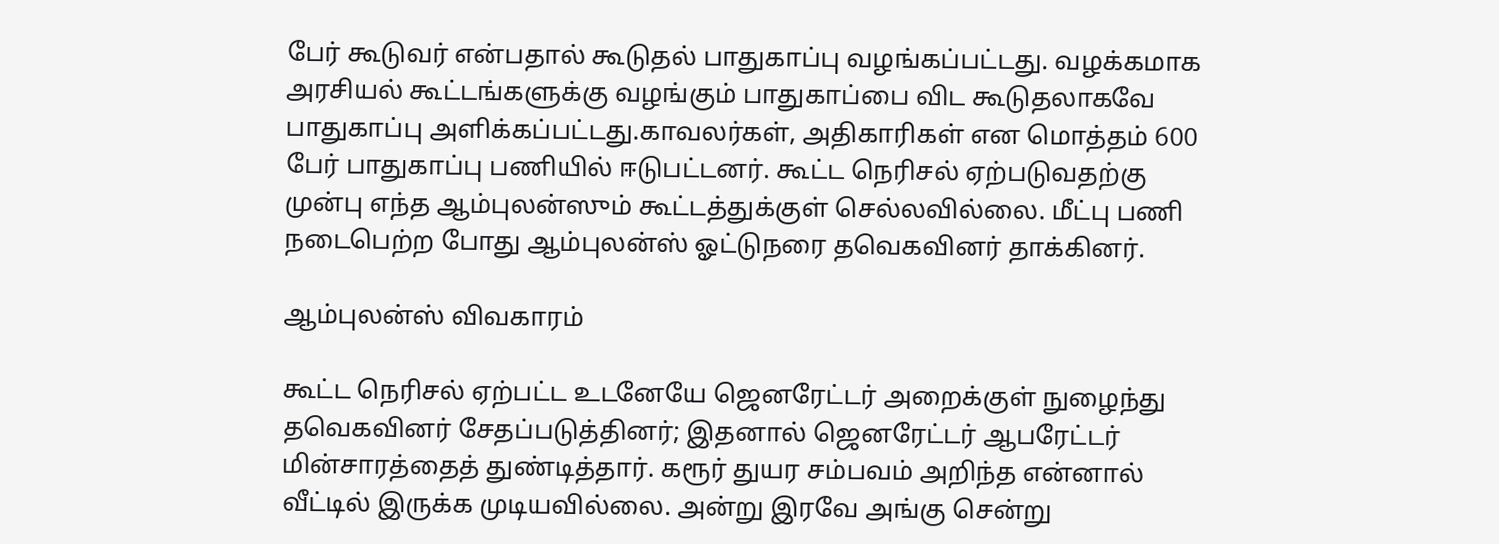பேர் கூடுவர் என்பதால் கூடுதல் பாதுகாப்பு வழங்கப்பட்டது. வழக்கமாக அரசியல் கூட்டங்களுக்கு வழங்கும் பாதுகாப்பை விட கூடுதலாகவே பாதுகாப்பு அளிக்கப்பட்டது.காவலர்கள், அதிகாரிகள் என மொத்தம் 600 பேர் பாதுகாப்பு பணியில் ஈடுபட்டனர். கூட்ட நெரிசல் ஏற்படுவதற்கு முன்பு எந்த ஆம்புலன்ஸும் கூட்டத்துக்குள் செல்லவில்லை. மீட்பு பணி நடைபெற்ற போது ஆம்புலன்ஸ் ஓட்டுநரை தவெகவினர் தாக்கினர்.

ஆம்புலன்ஸ் விவகாரம்

கூட்ட நெரிசல் ஏற்பட்ட உடனேயே ஜெனரேட்டர் அறைக்குள் நுழைந்து தவெகவினர் சேதப்படுத்தினர்; இதனால் ஜெனரேட்டர் ஆபரேட்டர் மின்சாரத்தைத் துண்டித்தார். கரூர் துயர சம்பவம் அறிந்த என்னால் வீட்டில் இருக்க முடியவில்லை. அன்று இரவே அங்கு சென்று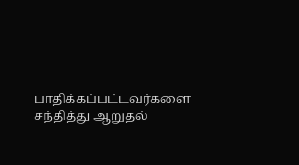பாதிக்கப்பட்டவர்களை சந்தித்து ஆறுதல்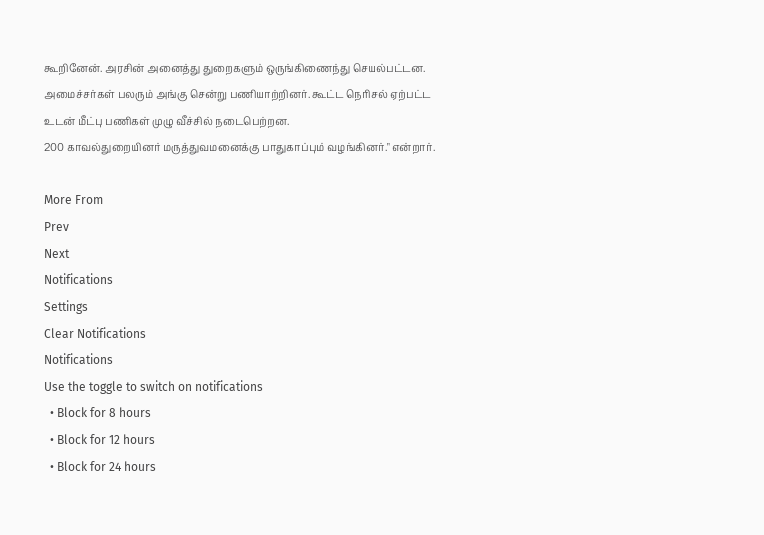கூறினேன். அரசின் அனைத்து துறைகளும் ஒருங்கிணைந்து செயல்பட்டன. அமைச்சர்கள் பலரும் அங்கு சென்று பணியாற்றினர். கூட்ட நெரிசல் ஏற்பட்ட உடன் மீட்பு பணிகள் முழு வீச்சில் நடைபெற்றன.
200 காவல்துறையினர் மருத்துவமனைக்கு பாதுகாப்பும் வழங்கினர்." என்றார்.

More From
Prev
Next
Notifications
Settings
Clear Notifications
Notifications
Use the toggle to switch on notifications
  • Block for 8 hours
  • Block for 12 hours
  • Block for 24 hours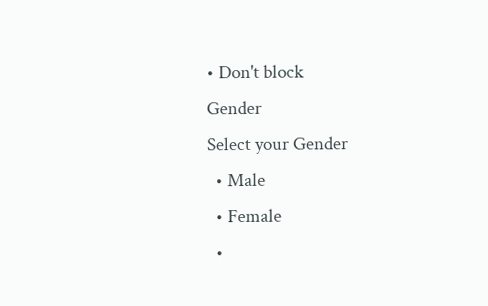• Don't block
Gender
Select your Gender
  • Male
  • Female
  •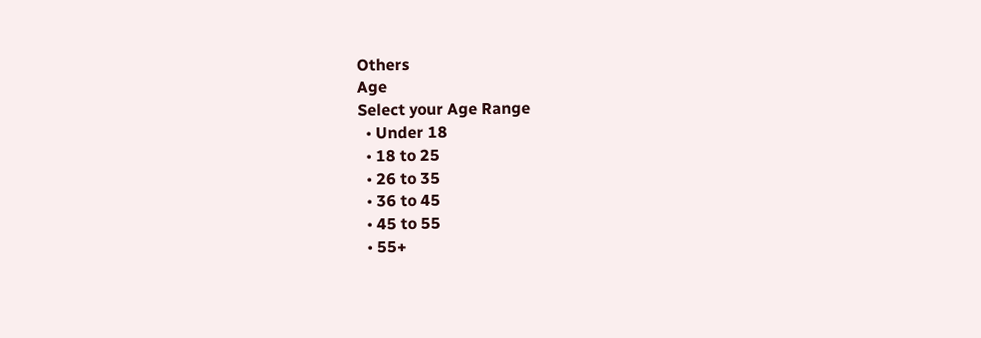Others
Age
Select your Age Range
  • Under 18
  • 18 to 25
  • 26 to 35
  • 36 to 45
  • 45 to 55
  • 55+